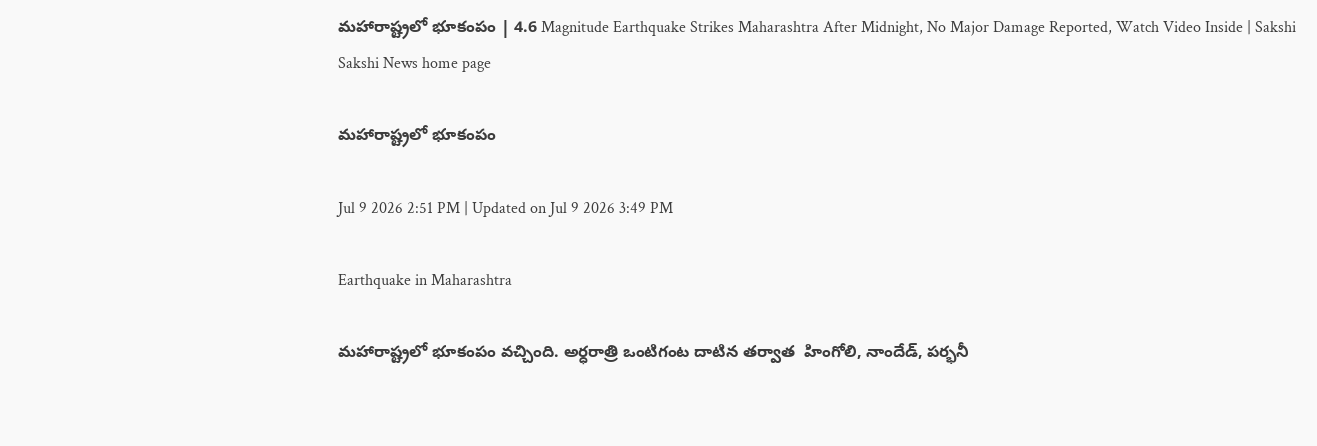మహారాష్ట్రలో భూకంపం | 4.6 Magnitude Earthquake Strikes Maharashtra After Midnight, No Major Damage Reported, Watch Video Inside | Sakshi
Sakshi News home page

మహారాష్ట్రలో భూకంపం

Jul 9 2026 2:51 PM | Updated on Jul 9 2026 3:49 PM

Earthquake in Maharashtra

మహారాష్ట్రలో భూకంపం వచ్చింది. అర్ధరాత్రి ఒంటిగంట దాటిన తర్వాత  హింగోలి, నాందేడ్, పర్భనీ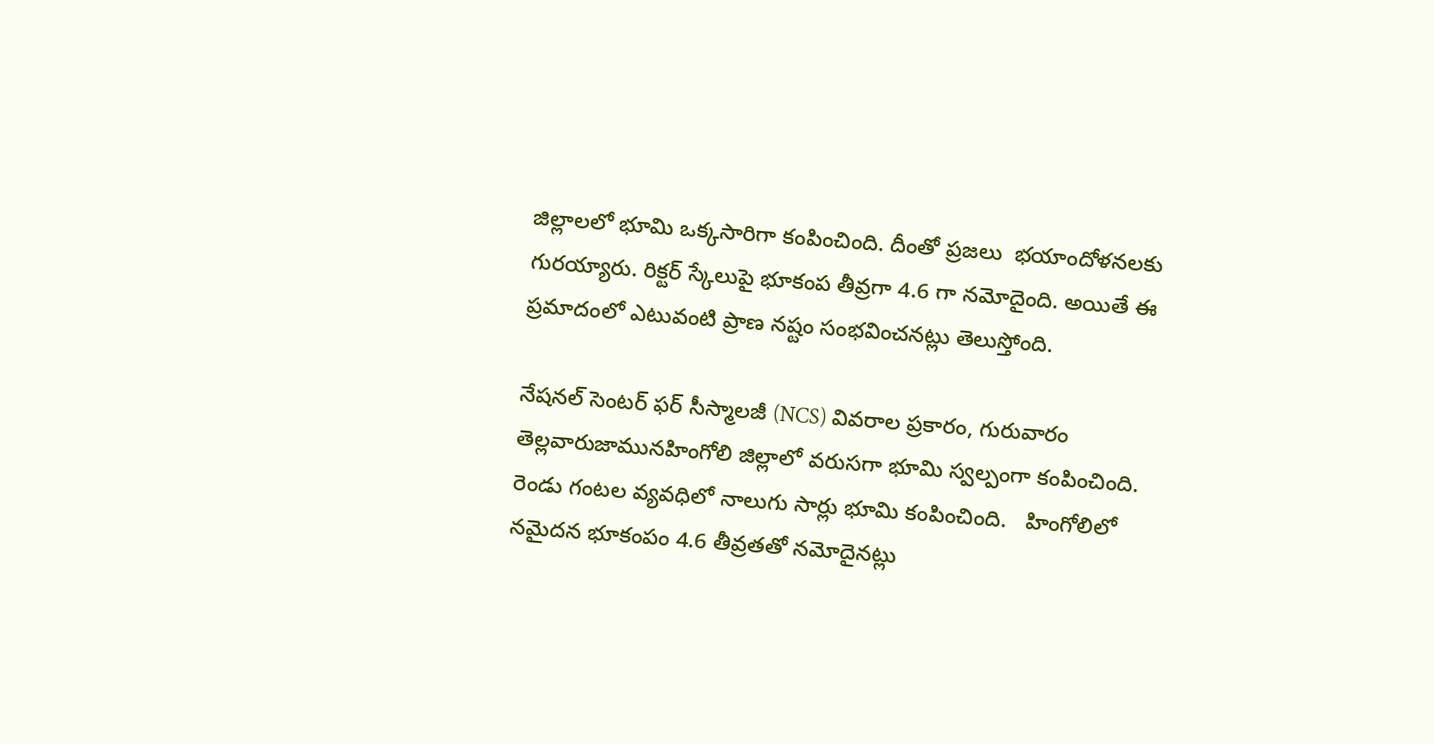జిల్లాలలో భూమి ఒక్కసారిగా కంపించింది. దీంతో ప్రజలు  భయాందోళనలకు గురయ్యారు. రిక్టర్‌ స్కేలుపై భూకంప తీవ్రగా 4.6 గా నమోదైంది. అయితే ఈ ప్రమాదంలో ఎటువంటి ప్రాణ నష్టం సంభవించనట్లు తెలుస్తోంది.

నేషనల్ సెంటర్ ఫర్ సీస్మాలజీ (NCS) వివరాల ప్రకారం, గురువారం తెల్లవారుజామునహింగోలి జిల్లాలో వరుసగా భూమి స్వల్పంగా కంపించింది. రెండు గంటల వ్యవధిలో నాలుగు సార్లు భూమి కంపించింది.   హింగోలిలో నమైదన భూకంపం 4.6 తీవ్రతతో నమోదైనట్లు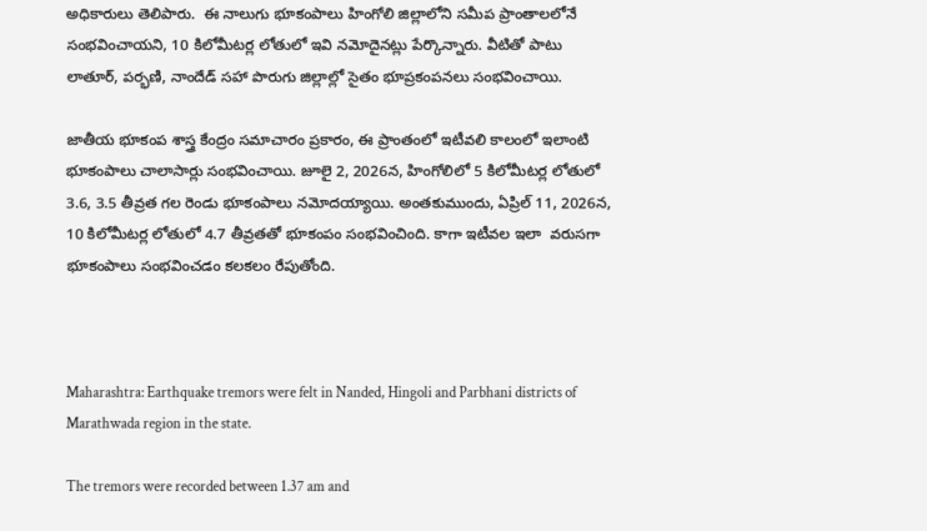అధికారులు తెలిపారు.  ఈ నాలుగు భూకంపాలు హింగోలి జిల్లాలోని సమీప ప్రాంతాలలోనే సంభవించాయని, 10 కిలోమీటర్ల లోతులో ఇవి నమోదైనట్లు పేర్కొన్నారు. వీటితో పాటు లాతూర్, పర్భణి, నాందేడ్ సహా పొరుగు జిల్లాల్లో సైతం భూప్రకంపనలు సంభవించాయి.

జాతీయ భూకంప శాస్త్ర కేంద్రం సమాచారం ప్రకారం, ఈ ప్రాంతంలో ఇటీవలి కాలంలో ఇలాంటి భూకంపాలు చాలాసార్లు సంభవించాయి. జూలై 2, 2026న, హింగోలిలో 5 కిలోమీటర్ల లోతులో 3.6, 3.5 తీవ్రత గల రెండు భూకంపాలు నమోదయ్యాయి. అంతకుముందు, ఏప్రిల్ 11, 2026న,  10 కిలోమీటర్ల లోతులో 4.7 తీవ్రతతో భూకంపం సంభవించింది. కాగా ఇటీవల ఇలా  వరుసగా భూకంపాలు సంభవించడం కలకలం రేపుతోంది.



Maharashtra: Earthquake tremors were felt in Nanded, Hingoli and Parbhani districts of Marathwada region in the state.

The tremors were recorded between 1.37 am and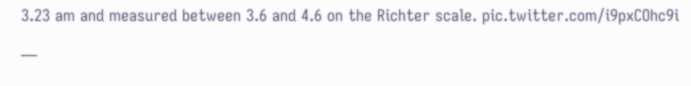3.23 am and measured between 3.6 and 4.6 on the Richter scale. pic.twitter.com/i9pxCOhc9i

—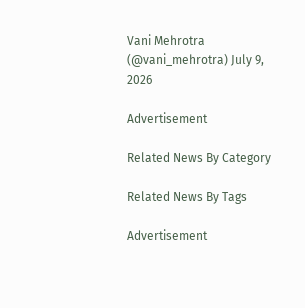Vani Mehrotra (@vani_mehrotra) July 9, 2026

Advertisement

Related News By Category

Related News By Tags

Advertisement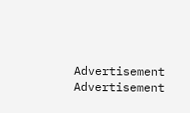Advertisement
Advertisement